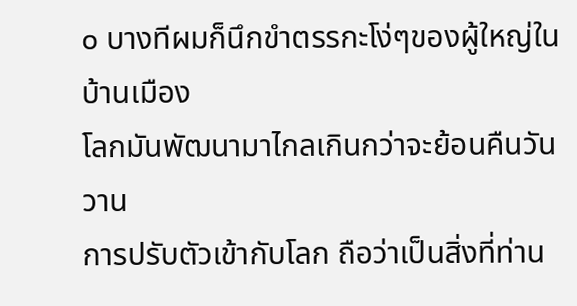๐ บางทีผมก็นึกขำตรรกะโง่ๆของผู้ใหญ่ในบ้านเมือง
โลกมันพัฒนามาไกลเกินกว่าจะย้อนคืนวันวาน
การปรับตัวเข้ากับโลก ถือว่าเป็นสิ่งที่ท่าน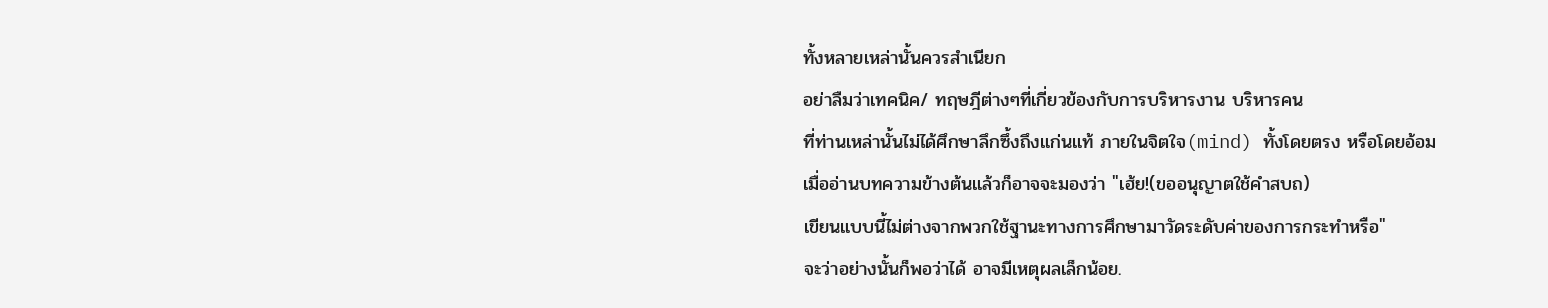ทั้งหลายเหล่านั้นควรสำเนียก
อย่าลืมว่าเทคนิค/ ทฤษฎีต่างๆที่เกี่ยวข้องกับการบริหารงาน บริหารคน
ที่ท่านเหล่านั้นไม่ได้ศึกษาลึกซึ้งถึงแก่นแท้ ภายในจิตใจ(mind) ทั้งโดยตรง หรือโดยอ้อม
เมื่ออ่านบทความข้างต้นแล้วก็อาจจะมองว่า "เฮ้ย!(ขออนุญาตใช้คำสบถ)
เขียนแบบนี้ไม่ต่างจากพวกใช้ฐานะทางการศึกษามาวัดระดับค่าของการกระทำหรือ"
จะว่าอย่างนั้นก็พอว่าได้ อาจมีเหตุผลเล็กน้อย.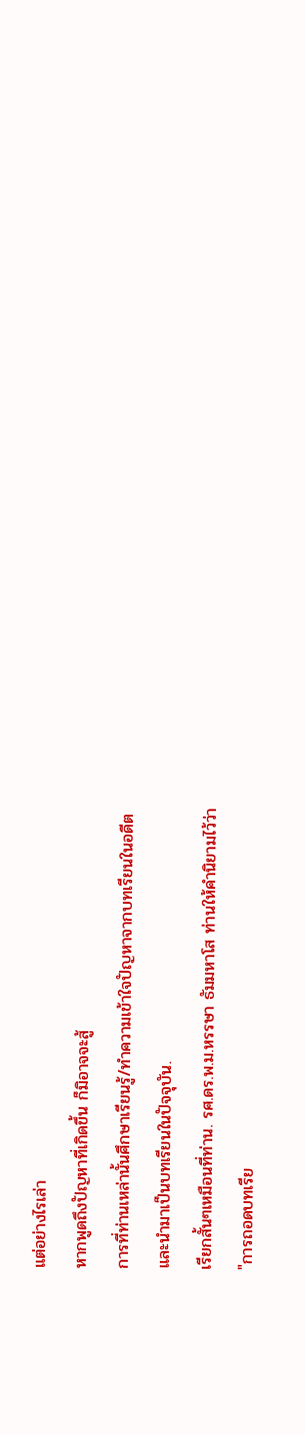แต่อย่างไรเล่า
หากพูดถึงปัญหาที่เกิดขึ้น ก็มิอาจจะสู้
การที่ท่านเหล่านั้นศึกษาเรียนรู้/ทำความเข้าใจปัญหาจากบทเรียนในอดีต
และนำมาเป็นบทเรียนในปัจจุบัน.
เรียกสั้นๆเหมือนที่ท่าน. รศ.ดร.พ.ม.หรรษา ธัมมหาโส ท่านให้คำนิยามไว้ว่า
"การถอดบทเรีย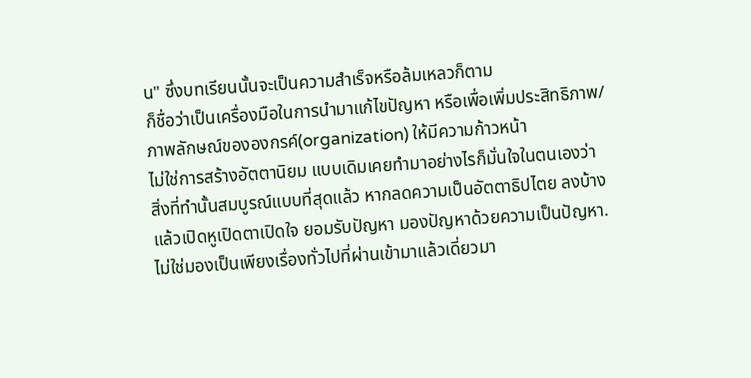น" ซึ่งบทเรียนนั้นจะเป็นความสำเร็จหรือล้มเหลวก็ตาม
ก็ชื่อว่าเป็นเครื่องมือในการนำมาแก้ไขปัญหา หรือเพื่อเพิ่มประสิทธิภาพ/
ภาพลักษณ์ขององกรค์(organization) ให้มีความก้าวหน้า
ไม่ใช่การสร้างอัตตานิยม แบบเดิมเคยทำมาอย่างไรก็มั่นใจในตนเองว่า
สิ่งที่ทำนั้นสมบูรณ์แบบที่สุดแล้ว หากลดความเป็นอัตตาธิปไตย ลงบ้าง
แล้วเปิดหูเปิดตาเปิดใจ ยอมรับปัญหา มองปัญหาด้วยความเป็นปัญหา.
ไม่ใช่มองเป็นเพียงเรื่องทั่วไปที่ผ่านเข้ามาแล้วเดี่ยวมา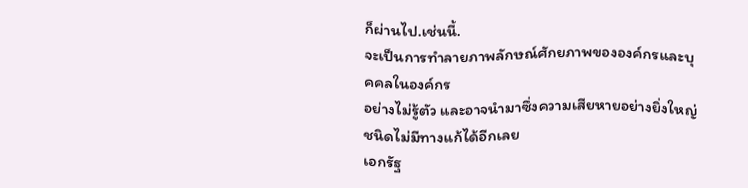ก็ผ่านไป.เช่นนี้.
จะเป็นการทำลายภาพลักษณ์ศักยภาพขององค์กรและบุคคลในองค์กร
อย่างไม่รู้ตัว และอาจนำมาซึ่งความเสียหายอย่างยิ่งใหญ่ชนิดไม่มีทางแก้ได้อีกเลย
เอกรัฐ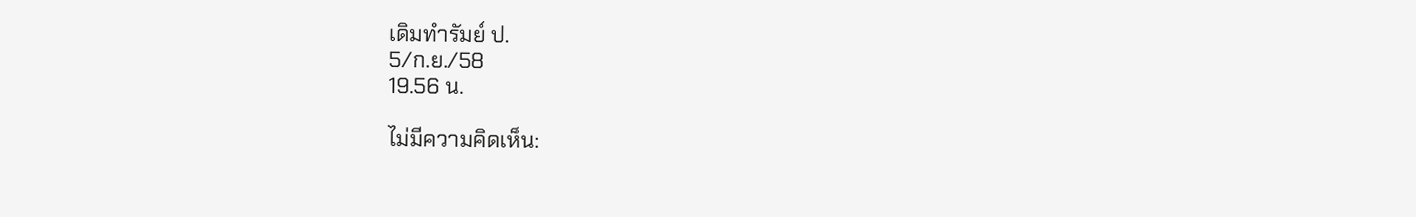เดิมทำรัมย์ ป.
5/ก.ย./58
19.56 น.

ไม่มีความคิดเห็น: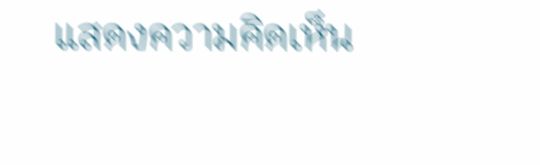แสดงความคิดเห็น